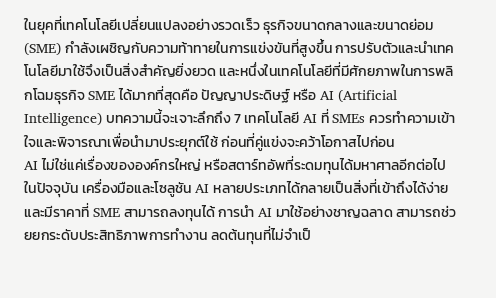ในยุคที่เทคโนโลยีเปลี่ยนแปลงอย่างรวดเร็ว ธุรกิจขนาดกลางและขนาดย่อม (SME) กำลังเผชิญกับความท้าทายในการแข่งขันที่สูงขึ้น การปรับตัวและนำเทคโนโลยีมาใช้จึงเป็นสิ่งสำคัญยิ่งยวด และหนึ่งในเทคโนโลยีที่มีศักยภาพในการพลิกโฉมธุรกิจ SME ได้มากที่สุดคือ ปัญญาประดิษฐ์ หรือ AI (Artificial Intelligence) บทความนี้จะเจาะลึกถึง 7 เทคโนโลยี AI ที่ SMEs ควรทำความเข้าใจและพิจารณาเพื่อนำมาประยุกต์ใช้ ก่อนที่คู่แข่งจะคว้าโอกาสไปก่อน
AI ไม่ใช่แค่เรื่องขององค์กรใหญ่ หรือสตาร์ทอัพที่ระดมทุนได้มหาศาลอีกต่อไป ในปัจจุบัน เครื่องมือและโซลูชัน AI หลายประเภทได้กลายเป็นสิ่งที่เข้าถึงได้ง่ายและมีราคาที่ SME สามารถลงทุนได้ การนำ AI มาใช้อย่างชาญฉลาด สามารถช่วยยกระดับประสิทธิภาพการทำงาน ลดต้นทุนที่ไม่จำเป็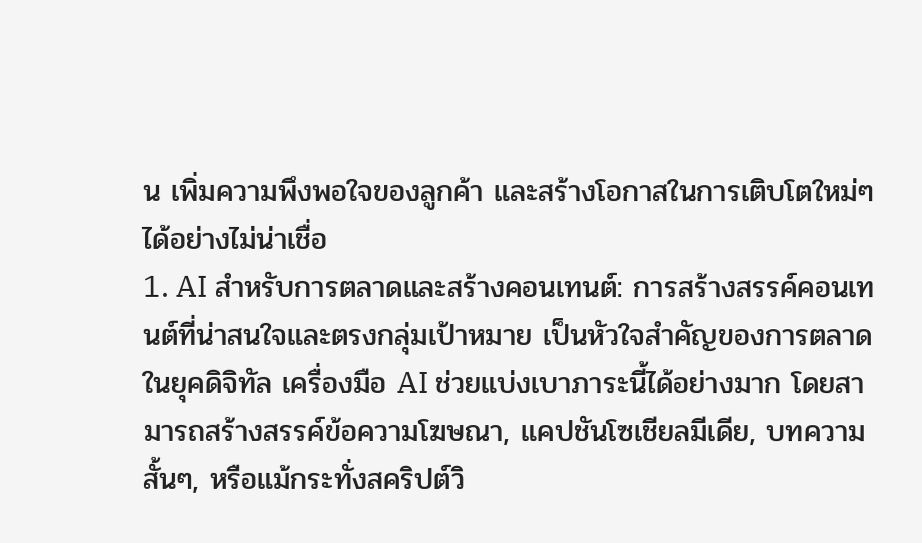น เพิ่มความพึงพอใจของลูกค้า และสร้างโอกาสในการเติบโตใหม่ๆ ได้อย่างไม่น่าเชื่อ
1. AI สำหรับการตลาดและสร้างคอนเทนต์: การสร้างสรรค์คอนเทนต์ที่น่าสนใจและตรงกลุ่มเป้าหมาย เป็นหัวใจสำคัญของการตลาดในยุคดิจิทัล เครื่องมือ AI ช่วยแบ่งเบาภาระนี้ได้อย่างมาก โดยสามารถสร้างสรรค์ข้อความโฆษณา, แคปชันโซเชียลมีเดีย, บทความสั้นๆ, หรือแม้กระทั่งสคริปต์วิ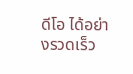ดีโอ ได้อย่างรวดเร็ว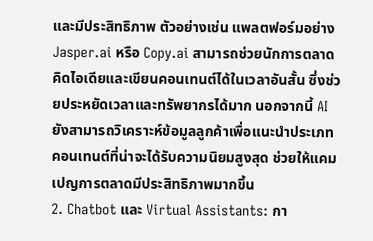และมีประสิทธิภาพ ตัวอย่างเช่น แพลตฟอร์มอย่าง Jasper.ai หรือ Copy.ai สามารถช่วยนักการตลาดคิดไอเดียและเขียนคอนเทนต์ได้ในเวลาอันสั้น ซึ่งช่วยประหยัดเวลาและทรัพยากรได้มาก นอกจากนี้ AI ยังสามารถวิเคราะห์ข้อมูลลูกค้าเพื่อแนะนำประเภทคอนเทนต์ที่น่าจะได้รับความนิยมสูงสุด ช่วยให้แคมเปญการตลาดมีประสิทธิภาพมากขึ้น
2. Chatbot และ Virtual Assistants: กา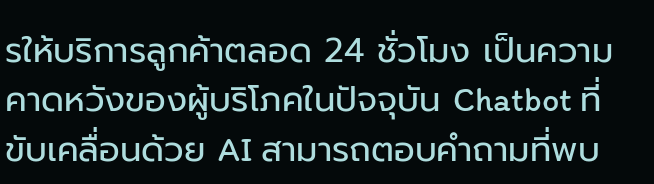รให้บริการลูกค้าตลอด 24 ชั่วโมง เป็นความคาดหวังของผู้บริโภคในปัจจุบัน Chatbot ที่ขับเคลื่อนด้วย AI สามารถตอบคำถามที่พบ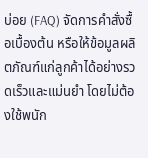บ่อย (FAQ) จัดการคำสั่งซื้อเบื้องต้น หรือให้ข้อมูลผลิตภัณฑ์แก่ลูกค้าได้อย่างรวดเร็วและแม่นยำ โดยไม่ต้องใช้พนัก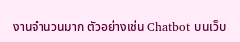งานจำนวนมาก ตัวอย่างเช่น Chatbot บนเว็บ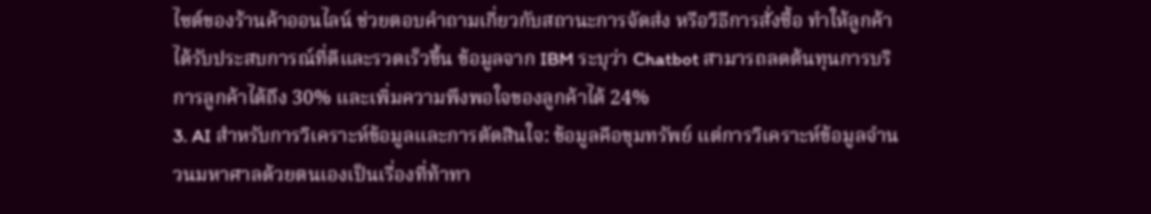ไซต์ของร้านค้าออนไลน์ ช่วยตอบคำถามเกี่ยวกับสถานะการจัดส่ง หรือวิธีการสั่งซื้อ ทำให้ลูกค้าได้รับประสบการณ์ที่ดีและรวดเร็วขึ้น ข้อมูลจาก IBM ระบุว่า Chatbot สามารถลดต้นทุนการบริการลูกค้าได้ถึง 30% และเพิ่มความพึงพอใจของลูกค้าได้ 24%
3. AI สำหรับการวิเคราะห์ข้อมูลและการตัดสินใจ: ข้อมูลคือขุมทรัพย์ แต่การวิเคราะห์ข้อมูลจำนวนมหาศาลด้วยตนเองเป็นเรื่องที่ท้าทา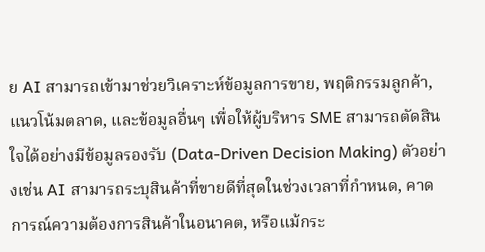ย AI สามารถเข้ามาช่วยวิเคราะห์ข้อมูลการขาย, พฤติกรรมลูกค้า, แนวโน้มตลาด, และข้อมูลอื่นๆ เพื่อให้ผู้บริหาร SME สามารถตัดสินใจได้อย่างมีข้อมูลรองรับ (Data-Driven Decision Making) ตัวอย่างเช่น AI สามารถระบุสินค้าที่ขายดีที่สุดในช่วงเวลาที่กำหนด, คาดการณ์ความต้องการสินค้าในอนาคต, หรือแม้กระ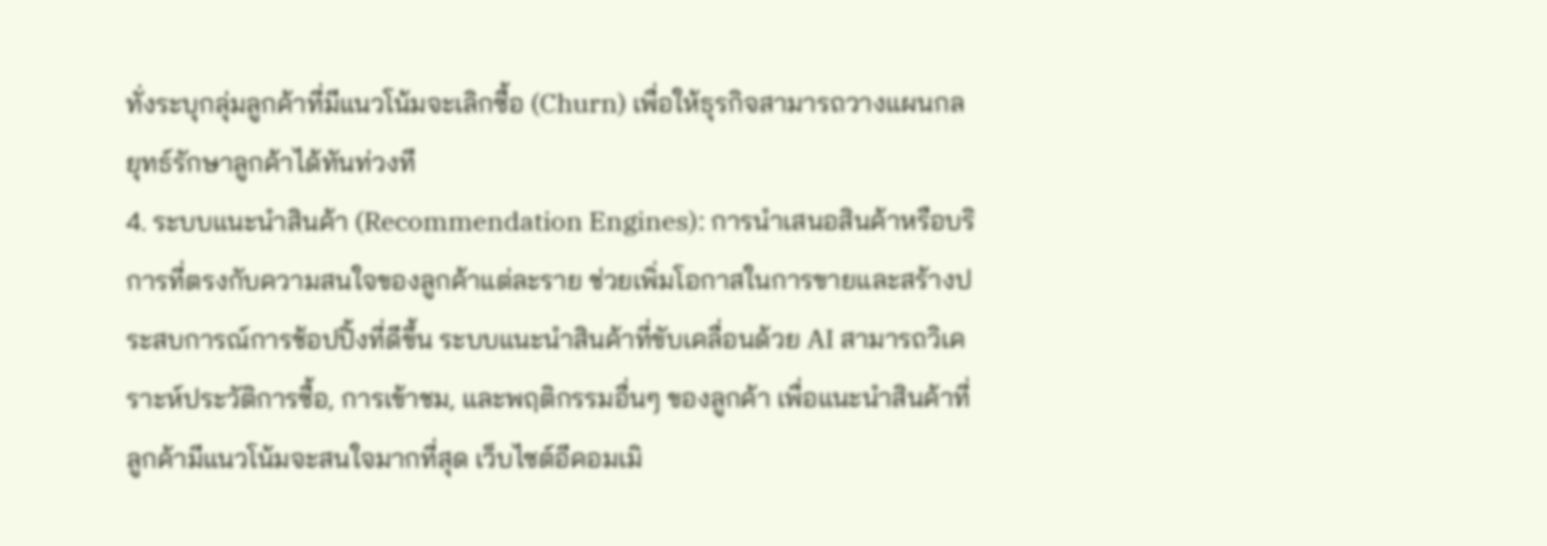ทั่งระบุกลุ่มลูกค้าที่มีแนวโน้มจะเลิกซื้อ (Churn) เพื่อให้ธุรกิจสามารถวางแผนกลยุทธ์รักษาลูกค้าได้ทันท่วงที
4. ระบบแนะนำสินค้า (Recommendation Engines): การนำเสนอสินค้าหรือบริการที่ตรงกับความสนใจของลูกค้าแต่ละราย ช่วยเพิ่มโอกาสในการขายและสร้างประสบการณ์การช้อปปิ้งที่ดีขึ้น ระบบแนะนำสินค้าที่ขับเคลื่อนด้วย AI สามารถวิเคราะห์ประวัติการซื้อ, การเข้าชม, และพฤติกรรมอื่นๆ ของลูกค้า เพื่อแนะนำสินค้าที่ลูกค้ามีแนวโน้มจะสนใจมากที่สุด เว็บไซต์อีคอมเมิ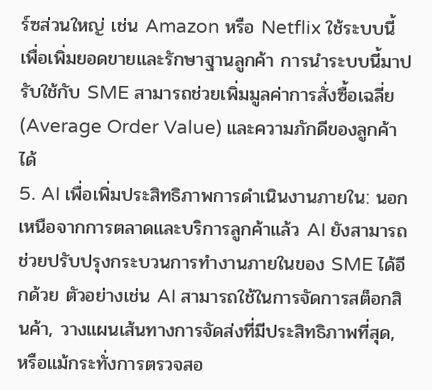ร์ซส่วนใหญ่ เช่น Amazon หรือ Netflix ใช้ระบบนี้เพื่อเพิ่มยอดขายและรักษาฐานลูกค้า การนำระบบนี้มาปรับใช้กับ SME สามารถช่วยเพิ่มมูลค่าการสั่งซื้อเฉลี่ย (Average Order Value) และความภักดีของลูกค้าได้
5. AI เพื่อเพิ่มประสิทธิภาพการดำเนินงานภายใน: นอกเหนือจากการตลาดและบริการลูกค้าแล้ว AI ยังสามารถช่วยปรับปรุงกระบวนการทำงานภายในของ SME ได้อีกด้วย ตัวอย่างเช่น AI สามารถใช้ในการจัดการสต็อกสินค้า, วางแผนเส้นทางการจัดส่งที่มีประสิทธิภาพที่สุด, หรือแม้กระทั่งการตรวจสอ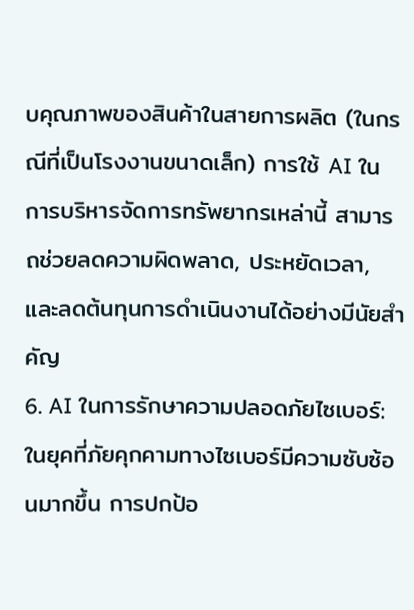บคุณภาพของสินค้าในสายการผลิต (ในกรณีที่เป็นโรงงานขนาดเล็ก) การใช้ AI ในการบริหารจัดการทรัพยากรเหล่านี้ สามารถช่วยลดความผิดพลาด, ประหยัดเวลา, และลดต้นทุนการดำเนินงานได้อย่างมีนัยสำคัญ
6. AI ในการรักษาความปลอดภัยไซเบอร์: ในยุคที่ภัยคุกคามทางไซเบอร์มีความซับซ้อนมากขึ้น การปกป้อ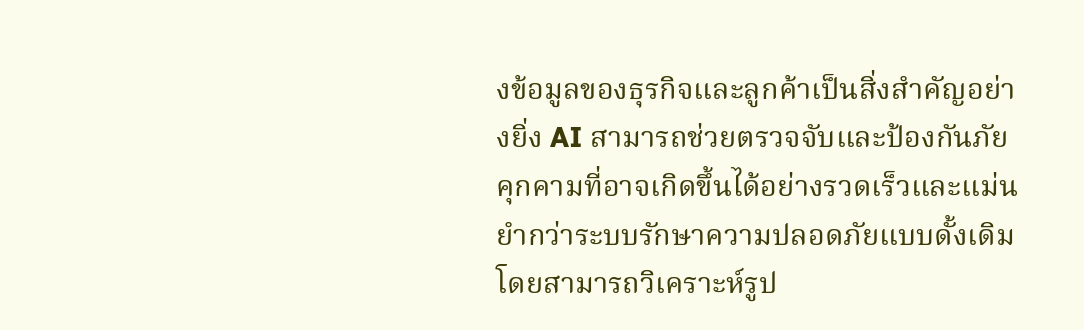งข้อมูลของธุรกิจและลูกค้าเป็นสิ่งสำคัญอย่างยิ่ง AI สามารถช่วยตรวจจับและป้องกันภัยคุกคามที่อาจเกิดขึ้นได้อย่างรวดเร็วและแม่นยำกว่าระบบรักษาความปลอดภัยแบบดั้งเดิม โดยสามารถวิเคราะห์รูป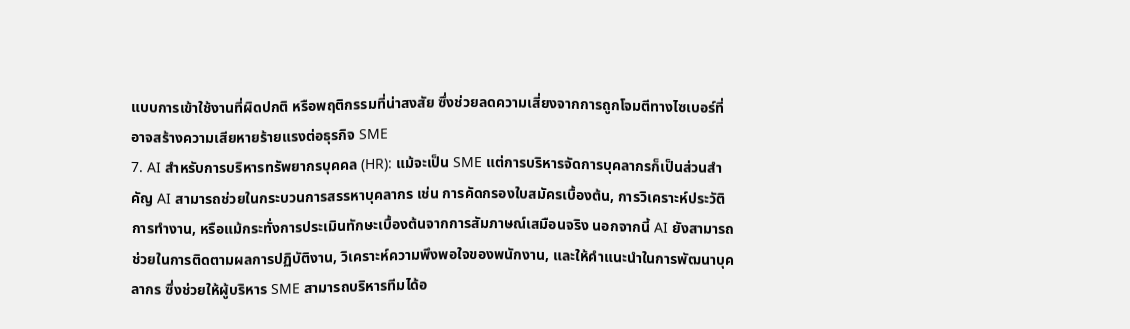แบบการเข้าใช้งานที่ผิดปกติ หรือพฤติกรรมที่น่าสงสัย ซึ่งช่วยลดความเสี่ยงจากการถูกโจมตีทางไซเบอร์ที่อาจสร้างความเสียหายร้ายแรงต่อธุรกิจ SME
7. AI สำหรับการบริหารทรัพยากรบุคคล (HR): แม้จะเป็น SME แต่การบริหารจัดการบุคลากรก็เป็นส่วนสำคัญ AI สามารถช่วยในกระบวนการสรรหาบุคลากร เช่น การคัดกรองใบสมัครเบื้องต้น, การวิเคราะห์ประวัติการทำงาน, หรือแม้กระทั่งการประเมินทักษะเบื้องต้นจากการสัมภาษณ์เสมือนจริง นอกจากนี้ AI ยังสามารถช่วยในการติดตามผลการปฏิบัติงาน, วิเคราะห์ความพึงพอใจของพนักงาน, และให้คำแนะนำในการพัฒนาบุคลากร ซึ่งช่วยให้ผู้บริหาร SME สามารถบริหารทีมได้อ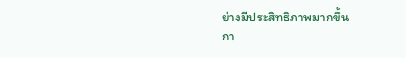ย่างมีประสิทธิภาพมากขึ้น
กา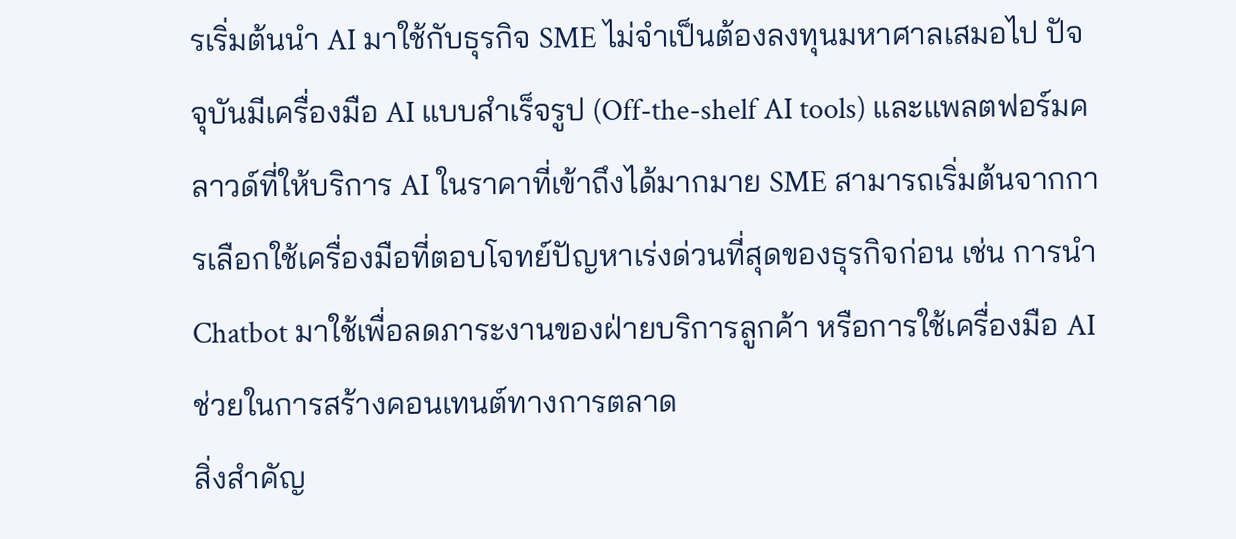รเริ่มต้นนำ AI มาใช้กับธุรกิจ SME ไม่จำเป็นต้องลงทุนมหาศาลเสมอไป ปัจจุบันมีเครื่องมือ AI แบบสำเร็จรูป (Off-the-shelf AI tools) และแพลตฟอร์มคลาวด์ที่ให้บริการ AI ในราคาที่เข้าถึงได้มากมาย SME สามารถเริ่มต้นจากการเลือกใช้เครื่องมือที่ตอบโจทย์ปัญหาเร่งด่วนที่สุดของธุรกิจก่อน เช่น การนำ Chatbot มาใช้เพื่อลดภาระงานของฝ่ายบริการลูกค้า หรือการใช้เครื่องมือ AI ช่วยในการสร้างคอนเทนต์ทางการตลาด
สิ่งสำคัญ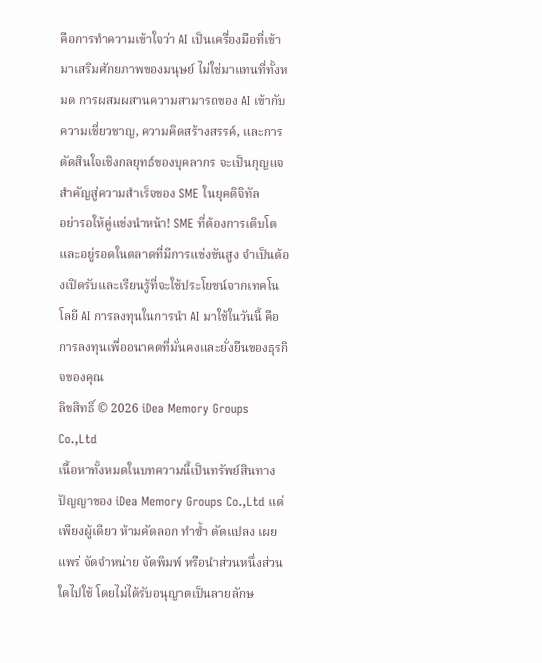คือการทำความเข้าใจว่า AI เป็นเครื่องมือที่เข้ามาเสริมศักยภาพของมนุษย์ ไม่ใช่มาแทนที่ทั้งหมด การผสมผสานความสามารถของ AI เข้ากับความเชี่ยวชาญ, ความคิดสร้างสรรค์, และการตัดสินใจเชิงกลยุทธ์ของบุคลากร จะเป็นกุญแจสำคัญสู่ความสำเร็จของ SME ในยุคดิจิทัล
อย่ารอให้คู่แข่งนำหน้า! SME ที่ต้องการเติบโตและอยู่รอดในตลาดที่มีการแข่งขันสูง จำเป็นต้องเปิดรับและเรียนรู้ที่จะใช้ประโยชน์จากเทคโนโลยี AI การลงทุนในการนำ AI มาใช้ในวันนี้ คือการลงทุนเพื่ออนาคตที่มั่นคงและยั่งยืนของธุรกิจของคุณ
ลิขสิทธิ์ © 2026 iDea Memory Groups Co.,Ltd
เนื้อหาทั้งหมดในบทความนี้เป็นทรัพย์สินทางปัญญาของ iDea Memory Groups Co.,Ltd แต่เพียงผู้เดียว ห้ามคัดลอก ทำซ้ำ ดัดแปลง เผยแพร่ จัดจำหน่าย จัดพิมพ์ หรือนำส่วนหนึ่งส่วนใดไปใช้ โดยไม่ได้รับอนุญาตเป็นลายลักษ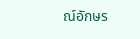ณ์อักษร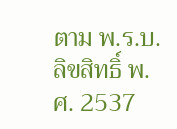ตาม พ.ร.บ.ลิขสิทธิ์ พ.ศ. 2537